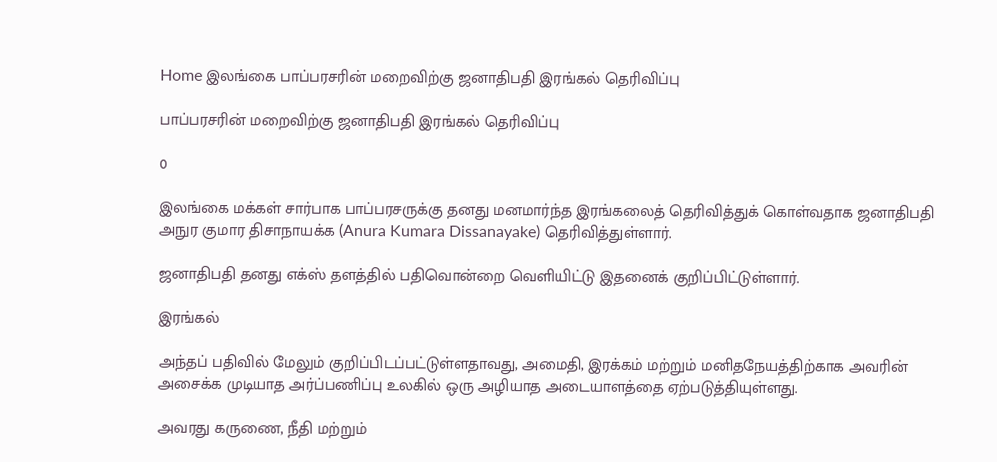Home இலங்கை பாப்பரசரின் மறைவிற்கு ஜனாதிபதி இரங்கல் தெரிவிப்பு

பாப்பரசரின் மறைவிற்கு ஜனாதிபதி இரங்கல் தெரிவிப்பு

0

இலங்கை மக்கள் சார்பாக பாப்பரசருக்கு தனது மனமார்ந்த இரங்கலைத் தெரிவித்துக் கொள்வதாக ஜனாதிபதி அநுர குமார திசாநாயக்க (Anura Kumara Dissanayake) தெரிவித்துள்ளார்.

ஜனாதிபதி தனது எக்ஸ் தளத்தில் பதிவொன்றை வெளியிட்டு இதனைக் குறிப்பிட்டுள்ளார்.

இரங்கல்

அந்தப் பதிவில் மேலும் குறிப்பிடப்பட்டுள்ளதாவது, அமைதி, இரக்கம் மற்றும் மனிதநேயத்திற்காக அவரின் அசைக்க முடியாத அர்ப்பணிப்பு உலகில் ஒரு அழியாத அடையாளத்தை ஏற்படுத்தியுள்ளது.

அவரது கருணை, நீதி மற்றும்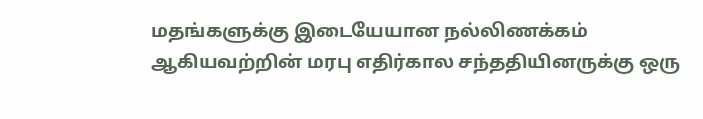மதங்களுக்கு இடையேயான நல்லிணக்கம் ஆகியவற்றின் மரபு எதிர்கால சந்ததியினருக்கு ஒரு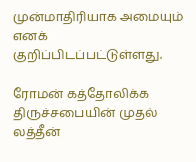முன்மாதிரியாக அமையும் எனக் குறிப்பிடப்பட்டுள்ளது.

ரோமன் கத்தோலிக்க திருச்சபையின் முதல் லத்தீன்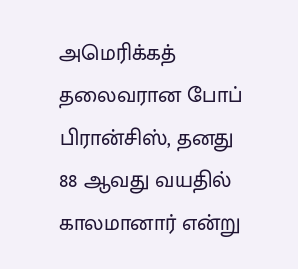அமெரிக்கத் தலைவரான போப் பிரான்சிஸ், தனது 88 ஆவது வயதில் காலமானார் என்று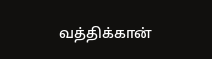வத்திக்கான்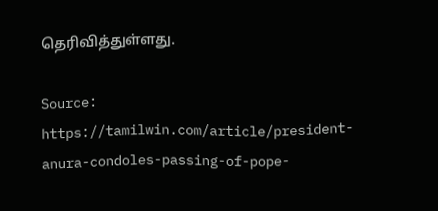தெரிவித்துள்ளது.

Source: https://tamilwin.com/article/president-anura-condoles-passing-of-pope-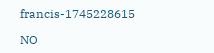francis-1745228615

NO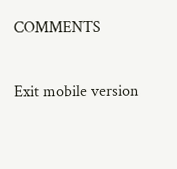COMMENTS

Exit mobile version